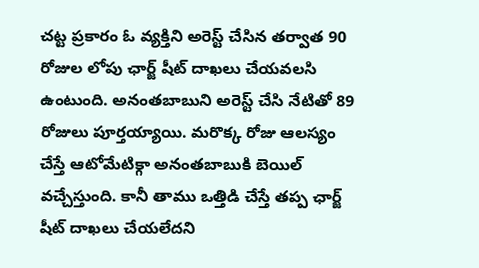చట్ట ప్రకారం ఓ వ్యక్తిని అరెస్ట్ చేసిన తర్వాత 90 రోజుల లోపు ఛార్జ్ షీట్ దాఖలు చేయవలసి ఉంటుంది. అనంతబాబుని అరెస్ట్ చేసి నేటితో 89 రోజులు పూర్తయ్యాయి. మరొక్క రోజు ఆలస్యం చేస్తే ఆటోమేటిక్గా అనంతబాబుకి బెయిల్ వచ్చేస్తుంది. కానీ తాము ఒత్తిడి చేస్తే తప్ప ఛార్జ్ షీట్ దాఖలు చేయలేదని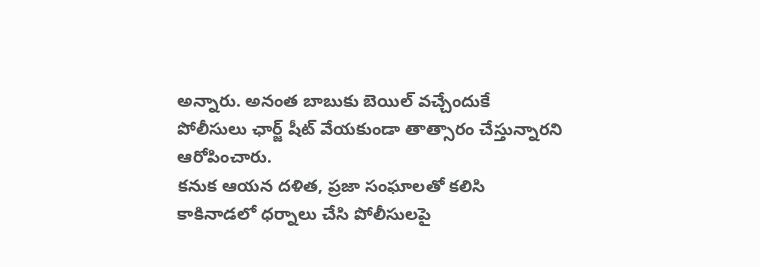అన్నారు. అనంత బాబుకు బెయిల్ వచ్చేందుకే పోలీసులు ఛార్జ్ షీట్ వేయకుండా తాత్సారం చేస్తున్నారని ఆరోపించారు.
కనుక ఆయన దళిత, ప్రజా సంఘాలతో కలిసి కాకినాడలో ధర్నాలు చేసి పోలీసులపై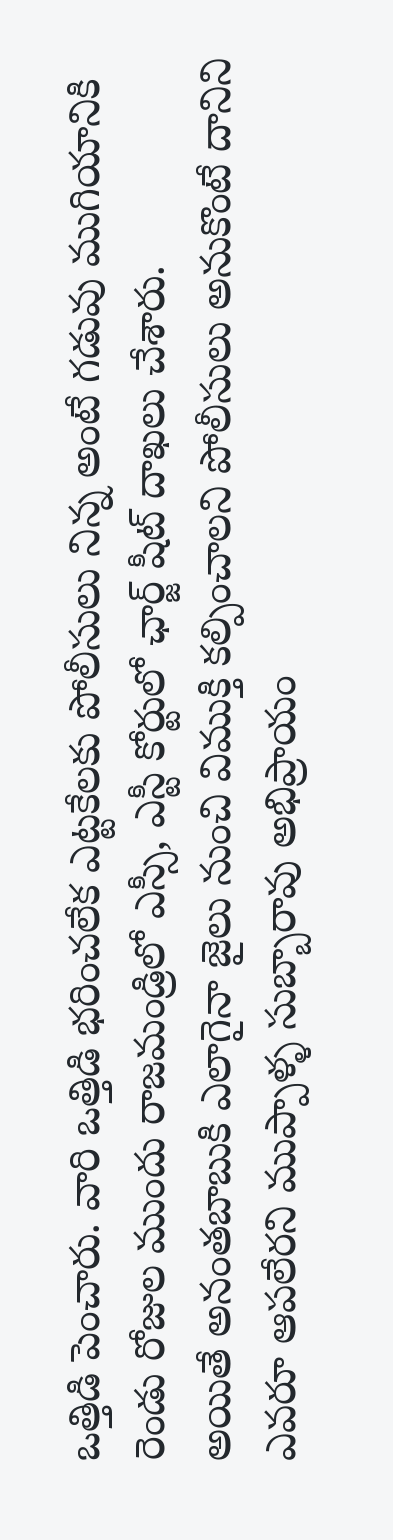ఒత్తిడి పెంచారు. వారి ఒత్తిడి భరించలేక ఎట్టకేలకు పోలీసులు నిన్న అంటే గడువు ముగియానికి రెండు రోజుల ముందు రాజమండ్రిలో ఎస్సీ, ఎస్టీ కోర్టులో ఛార్జ్ షీట్ దాఖలు చేశారు.
అయితే అనంతబాబుకి ఎలాగైనా జైలు నుంచి విముక్తి కల్పించాలని పోలీసులు అనుకొంటే దానిని ఎవరూ ఆపలేరని ముప్పాళ్ళ సుబ్బారావు అభిప్రాయం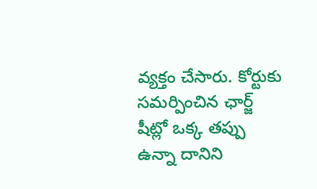వ్యక్తం చేసారు. కోర్టుకు సమర్పించిన ఛార్జ్ షీట్లో ఒక్క తప్పు ఉన్నా దానిని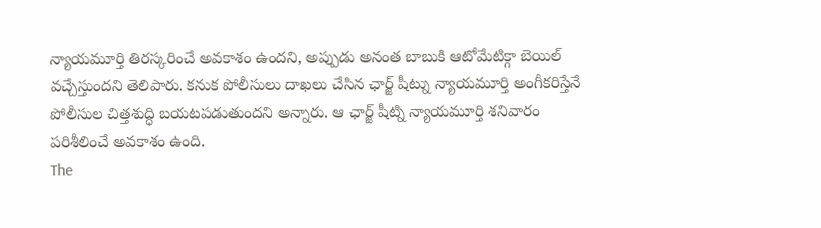న్యాయమూర్తి తిరస్కరించే అవకాశం ఉందని, అప్పుడు అనంత బాబుకి ఆటోమేటిక్గా బెయిల్ వచ్చేస్తుందని తెలిపారు. కనుక పోలీసులు దాఖలు చేసిన ఛార్జ్ షీట్ను న్యాయమూర్తి అంగీకరిస్తేనే పోలీసుల చిత్తశుద్ధి బయటపడుతుందని అన్నారు. ఆ ఛార్జ్ షీట్ని న్యాయమూర్తి శనివారం పరిశీలించే అవకాశం ఉంది.
The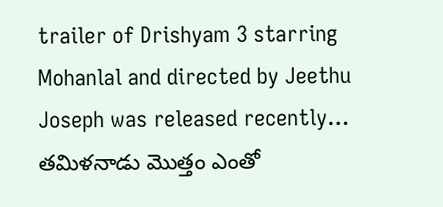trailer of Drishyam 3 starring Mohanlal and directed by Jeethu Joseph was released recently…
తమిళనాడు మొత్తం ఎంతో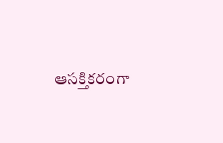ఆసక్తికరంగా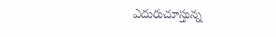ఎదురుచూస్తున్న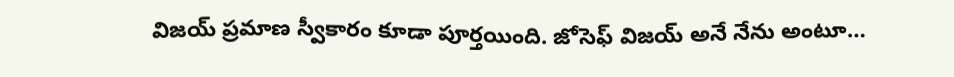విజయ్ ప్రమాణ స్వీకారం కూడా పూర్తయింది. జోసెఫ్ విజయ్ అనే నేను అంటూ…